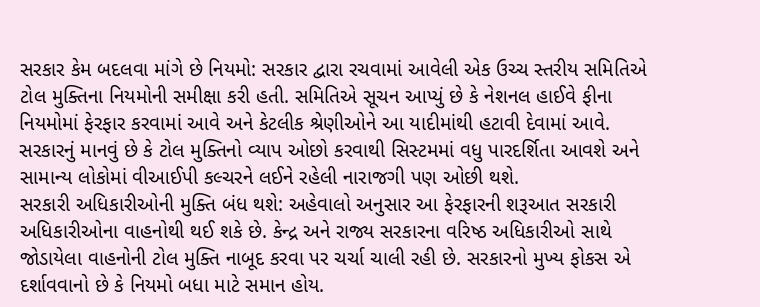સરકાર કેમ બદલવા માંગે છે નિયમો: સરકાર દ્વારા રચવામાં આવેલી એક ઉચ્ચ સ્તરીય સમિતિએ ટોલ મુક્તિના નિયમોની સમીક્ષા કરી હતી. સમિતિએ સૂચન આપ્યું છે કે નેશનલ હાઈવે ફીના નિયમોમાં ફેરફાર કરવામાં આવે અને કેટલીક શ્રેણીઓને આ યાદીમાંથી હટાવી દેવામાં આવે. સરકારનું માનવું છે કે ટોલ મુક્તિનો વ્યાપ ઓછો કરવાથી સિસ્ટમમાં વધુ પારદર્શિતા આવશે અને સામાન્ય લોકોમાં વીઆઈપી કલ્ચરને લઈને રહેલી નારાજગી પણ ઓછી થશે.
સરકારી અધિકારીઓની મુક્તિ બંધ થશે: અહેવાલો અનુસાર આ ફેરફારની શરૂઆત સરકારી અધિકારીઓના વાહનોથી થઈ શકે છે. કેન્દ્ર અને રાજ્ય સરકારના વરિષ્ઠ અધિકારીઓ સાથે જોડાયેલા વાહનોની ટોલ મુક્તિ નાબૂદ કરવા પર ચર્ચા ચાલી રહી છે. સરકારનો મુખ્ય ફોકસ એ દર્શાવવાનો છે કે નિયમો બધા માટે સમાન હોય.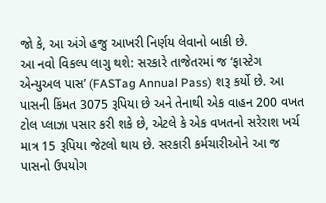જો કે, આ અંગે હજુ આખરી નિર્ણય લેવાનો બાકી છે.
આ નવો વિકલ્પ લાગુ થશે: સરકારે તાજેતરમાં જ ‘ફાસ્ટેગ એન્યુઅલ પાસ’ (FASTag Annual Pass) શરૂ કર્યો છે. આ પાસની કિંમત 3075 રૂપિયા છે અને તેનાથી એક વાહન 200 વખત ટોલ પ્લાઝા પસાર કરી શકે છે, એટલે કે એક વખતનો સરેરાશ ખર્ચ માત્ર 15 રૂપિયા જેટલો થાય છે. સરકારી કર્મચારીઓને આ જ પાસનો ઉપયોગ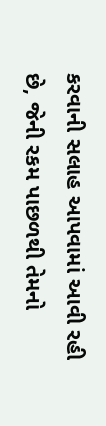કરવાની સલાહ આપવામાં આવી રહી છે, જેની રકમ પાછળથી તેમનો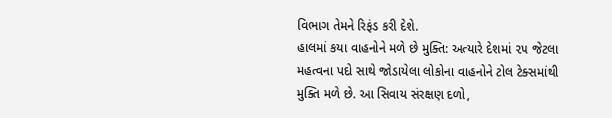વિભાગ તેમને રિફંડ કરી દેશે.
હાલમાં કયા વાહનોને મળે છે મુક્તિ: અત્યારે દેશમાં ૨૫ જેટલા મહત્વના પદો સાથે જોડાયેલા લોકોના વાહનોને ટોલ ટેક્સમાંથી મુક્તિ મળે છે. આ સિવાય સંરક્ષણ દળો,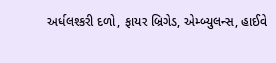અર્ધલશ્કરી દળો, ફાયર બ્રિગેડ, એમ્બ્યુલન્સ, હાઈવે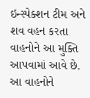ઇન્સ્પેક્શન ટીમ અને શવ વહન કરતા વાહનોને આ મુક્તિ આપવામાં આવે છે. આ વાહનોને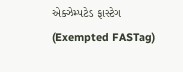એક્ઝેમ્પટેડ ફાસ્ટેગ (Exempted FASTag)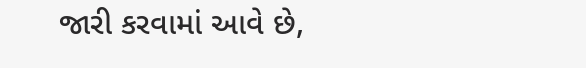જારી કરવામાં આવે છે,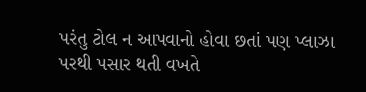પરંતુ ટોલ ન આપવાનો હોવા છતાં પણ પ્લાઝા પરથી પસાર થતી વખતે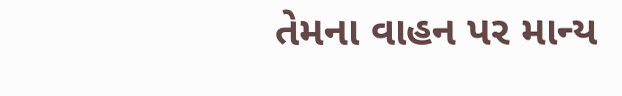તેમના વાહન પર માન્ય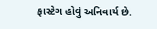ફાસ્ટેગ હોવું અનિવાર્ય છે.